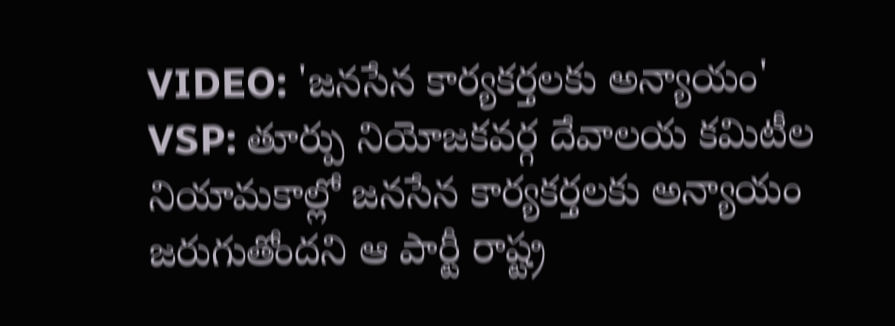VIDEO: 'జనసేన కార్యకర్తలకు అన్యాయం'
VSP: తూర్పు నియోజకవర్గ దేవాలయ కమిటీల నియామకాల్లో జనసేన కార్యకర్తలకు అన్యాయం జరుగుతోందని ఆ పార్టీ రాష్ట్ర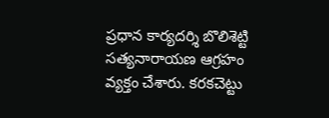ప్రధాన కార్యదర్శి బొలిశెట్టి సత్యనారాయణ ఆగ్రహం వ్యక్తం చేశారు. కరకచెట్టు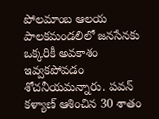పోలమాంబ ఆలయ పాలకమండలిలో జనసేనకు ఒక్కరికీ అవకాశం ఇవ్వకపోవడం శోచనీయమన్నారు. పవన్ కళ్యాణ్ ఆశించిన 30 శాతం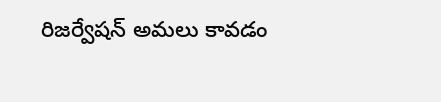రిజర్వేషన్ అమలు కావడం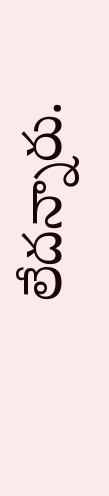లేదన్నారు.